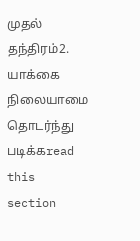முதல் தந்திரம்2. யாக்கை நிலையாமை
தொடர்ந்து படிக்கread this section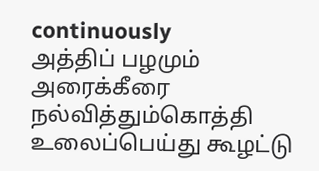continuously
அத்திப் பழமும் அரைக்கீரை நல்வித்தும்கொத்தி உலைப்பெய்து கூழட்டு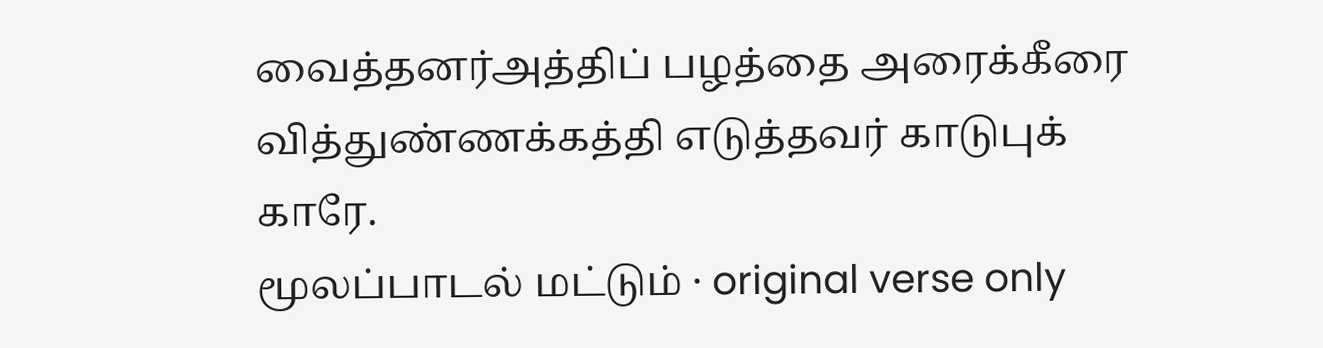வைத்தனர்அத்திப் பழத்தை அரைக்கீரை வித்துண்ணக்கத்தி எடுத்தவர் காடுபுக் காரே.
மூலப்பாடல் மட்டும் · original verse only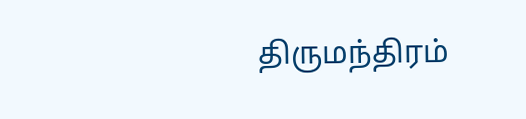திருமந்திரம்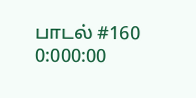பாடல் #160
0:000:00